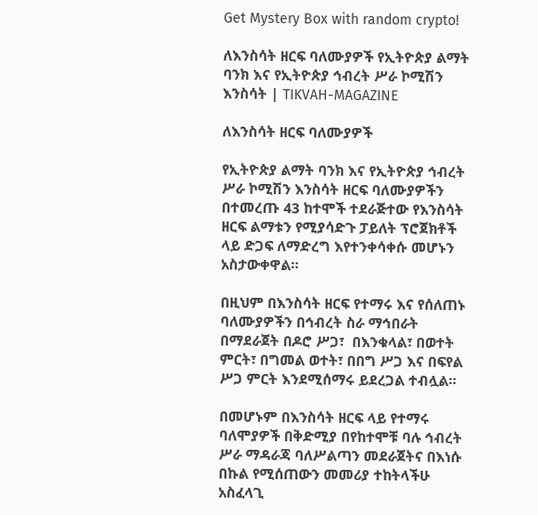Get Mystery Box with random crypto!

ለእንስሳት ዘርፍ ባለሙያዎች የኢትዮጵያ ልማት ባንክ እና የኢትዮጵያ ኅብረት ሥራ ኮሚሽን እንስሳት | TIKVAH-MAGAZINE

ለእንስሳት ዘርፍ ባለሙያዎች

የኢትዮጵያ ልማት ባንክ እና የኢትዮጵያ ኅብረት ሥራ ኮሚሽን እንስሳት ዘርፍ ባለሙያዎችን በተመረጡ 43 ከተሞች ተደራጅተው የእንስሳት ዘርፍ ልማቱን የሚያሳድጉ ፓይለት ፕሮጀክቶች ላይ ድጋፍ ለማድረግ እየተንቀሳቀሱ መሆኑን አስታውቀዋል።

በዚህም በእንስሳት ዘርፍ የተማሩ እና የሰለጠኑ ባለሙያዎችን በኅብረት ስራ ማኅበራት በማደራጀት በዶሮ ሥጋ፣  በእንቁላል፣ በወተት ምርት፣ በግመል ወተት፣ በበግ ሥጋ እና በፍየል ሥጋ ምርት እንደሚሰማሩ ይደረጋል ተብሏል።

በመሆኑም በእንስሳት ዘርፍ ላይ የተማሩ ባለሞያዎች በቅድሚያ በየከተሞቹ ባሉ ኅብረት ሥራ ማዳራጃ ባለሥልጣን መደራጀትና በእነሱ በኩል የሚሰጠውን መመሪያ ተከትላችሁ አስፈላጊ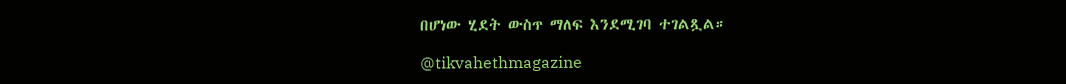በሆነው ሂደት ውስጥ ማለፍ እንደሚገባ ተገልጿል።

@tikvahethmagazine